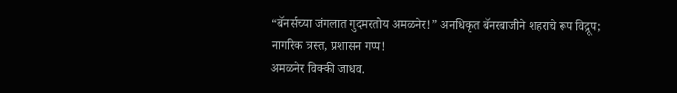“बॅनर्सच्या जंगलात गुदमरतोय अमळनेर!” अनधिकृत बॅनरबाजीने शहराचे रूप विद्रूप; नागरिक त्रस्त, प्रशासन गप्प!
अमळनेर विक्की जाधव.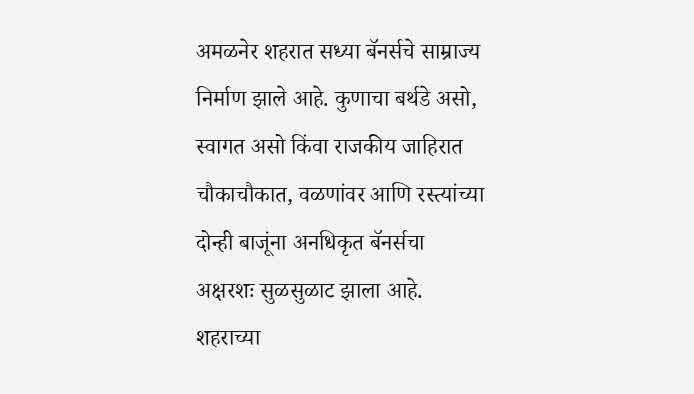अमळनेर शहरात सध्या बॅनर्सचे साम्राज्य निर्माण झाले आहे. कुणाचा बर्थडे असो, स्वागत असो किंवा राजकीय जाहिरात चौकाचौकात, वळणांवर आणि रस्त्यांच्या दोन्ही बाजूंना अनधिकृत बॅनर्सचा अक्षरशः सुळसुळाट झाला आहे. शहराच्या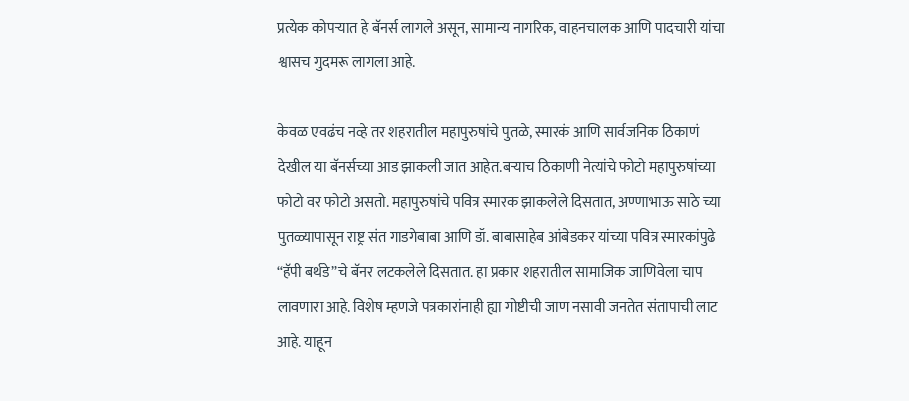प्रत्येक कोपऱ्यात हे बॅनर्स लागले असून, सामान्य नागरिक, वाहनचालक आणि पादचारी यांचा श्वासच गुदमरू लागला आहे.

केवळ एवढंच नव्हे तर शहरातील महापुरुषांचे पुतळे, स्मारकं आणि सार्वजनिक ठिकाणं देखील या बॅनर्सच्या आड झाकली जात आहेत.बऱ्याच ठिकाणी नेत्यांचे फोटो महापुरुषांच्या फोटो वर फोटो असतो. महापुरुषांचे पवित्र स्मारक झाकलेले दिसतात, अण्णाभाऊ साठे च्या पुतळ्यापासून राष्ट्र संत गाडगेबाबा आणि डॉ. बाबासाहेब आंबेडकर यांच्या पवित्र स्मारकांपुढे “हॅपी बर्थडे”चे बॅनर लटकलेले दिसतात. हा प्रकार शहरातील सामाजिक जाणिवेला चाप लावणारा आहे. विशेष म्हणजे पत्रकारांनाही ह्या गोष्टीची जाण नसावी जनतेत संतापाची लाट आहे. याहून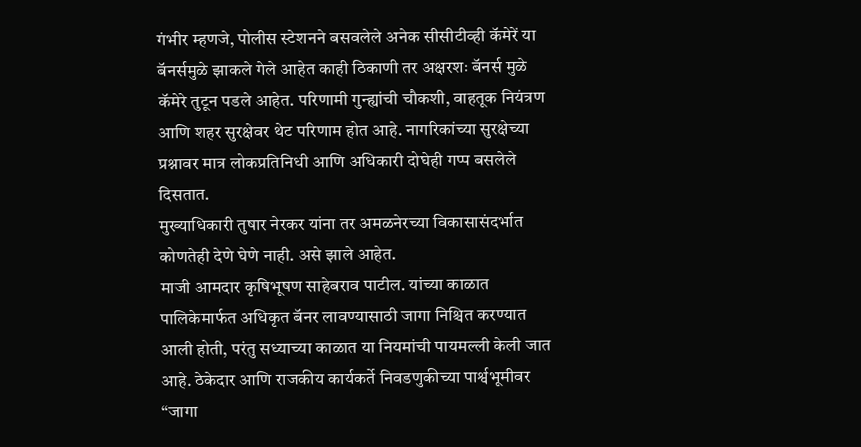गंभीर म्हणजे, पोलीस स्टेशनने बसवलेले अनेक सीसीटीव्ही कॅमेरें या बॅनर्समुळे झाकले गेले आहेत काही ठिकाणी तर अक्षरशः बॅनर्स मुळे कॅमेरे तुटून पडले आहेत. परिणामी गुन्ह्यांची चौकशी, वाहतूक नियंत्रण आणि शहर सुरक्षेवर थेट परिणाम होत आहे. नागरिकांच्या सुरक्षेच्या प्रश्नावर मात्र लोकप्रतिनिधी आणि अधिकारी दोघेही गप्प बसलेले दिसतात.
मुख्याधिकारी तुषार नेरकर यांना तर अमळनेरच्या विकासासंदर्भात कोणतेही देणे घेणे नाही. असे झाले आहेत.
माजी आमदार कृषिभूषण साहेबराव पाटील. यांच्या काळात पालिकेमार्फत अधिकृत बॅनर लावण्यासाठी जागा निश्चित करण्यात आली होती, परंतु सध्याच्या काळात या नियमांची पायमल्ली केली जात आहे. ठेकेदार आणि राजकीय कार्यकर्ते निवडणुकीच्या पार्श्वभूमीवर “जागा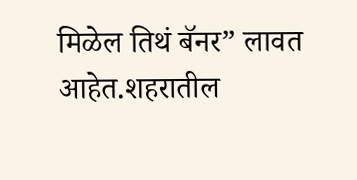मिळेल तिथं बॅनर” लावत आहेत.शहरातील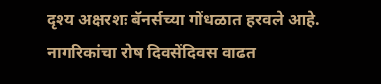दृश्य अक्षरशः बॅनर्सच्या गोंधळात हरवले आहे. नागरिकांचा रोष दिवसेंदिवस वाढत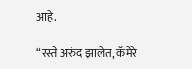आहे.

“रस्ते अरुंद झालेत, कॅमेरे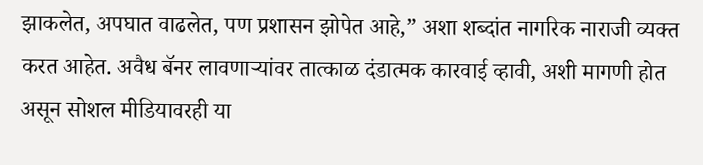झाकलेत, अपघात वाढलेत, पण प्रशासन झोपेत आहे,” अशा शब्दांत नागरिक नाराजी व्यक्त करत आहेत. अवैध बॅनर लावणाऱ्यांवर तात्काळ दंडात्मक कारवाई व्हावी, अशी मागणी होत असून सोशल मीडियावरही या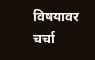विषयावर चर्चा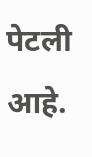पेटली आहे.